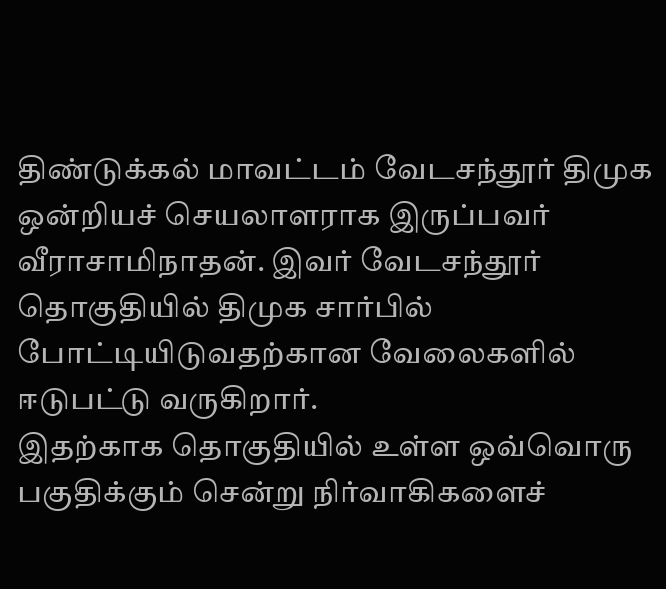திண்டுக்கல் மாவட்டம் வேடசந்தூர் திமுக ஒன்றியச் செயலாளராக இருப்பவர் வீராசாமிநாதன். இவர் வேடசந்தூர் தொகுதியில் திமுக சார்பில் போட்டியிடுவதற்கான வேலைகளில் ஈடுபட்டு வருகிறார்.
இதற்காக தொகுதியில் உள்ள ஒவ்வொரு பகுதிக்கும் சென்று நிர்வாகிகளைச்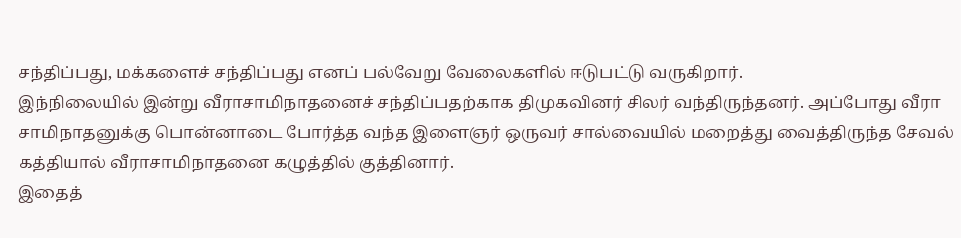சந்திப்பது, மக்களைச் சந்திப்பது எனப் பல்வேறு வேலைகளில் ஈடுபட்டு வருகிறார்.
இந்நிலையில் இன்று வீராசாமிநாதனைச் சந்திப்பதற்காக திமுகவினர் சிலர் வந்திருந்தனர். அப்போது வீரா சாமிநாதனுக்கு பொன்னாடை போர்த்த வந்த இளைஞர் ஒருவர் சால்வையில் மறைத்து வைத்திருந்த சேவல் கத்தியால் வீராசாமிநாதனை கழுத்தில் குத்தினார்.
இதைத்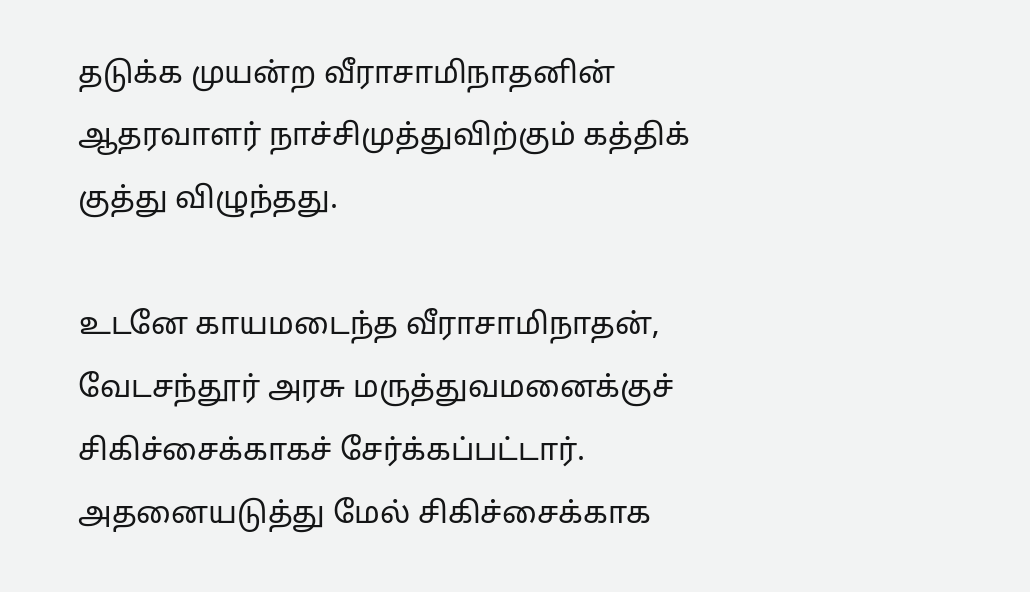தடுக்க முயன்ற வீராசாமிநாதனின் ஆதரவாளர் நாச்சிமுத்துவிற்கும் கத்திக் குத்து விழுந்தது.

உடனே காயமடைந்த வீராசாமிநாதன், வேடசந்தூர் அரசு மருத்துவமனைக்குச் சிகிச்சைக்காகச் சேர்க்கப்பட்டார். அதனையடுத்து மேல் சிகிச்சைக்காக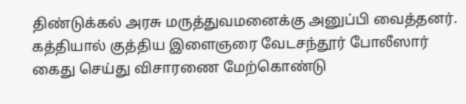திண்டுக்கல் அரசு மருத்துவமனைக்கு அனுப்பி வைத்தனர்.
கத்தியால் குத்திய இளைஞரை வேடசந்தூர் போலீஸார் கைது செய்து விசாரணை மேற்கொண்டு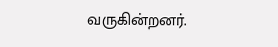வருகின்றனர்.